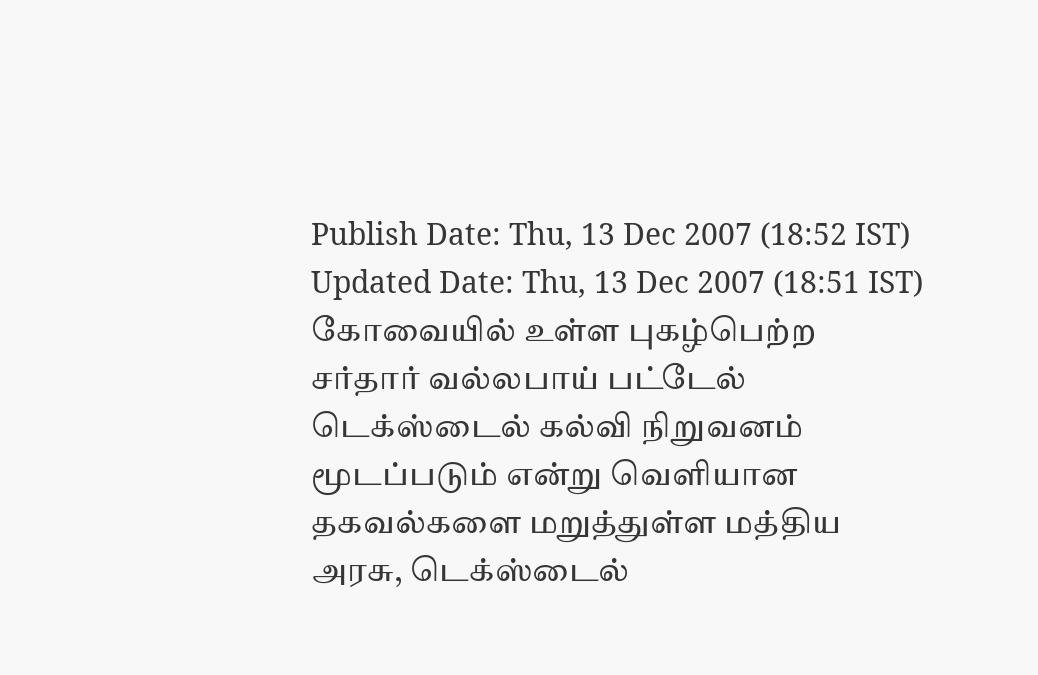Publish Date: Thu, 13 Dec 2007 (18:52 IST)
Updated Date: Thu, 13 Dec 2007 (18:51 IST)
கோவையில் உள்ள புகழ்பெற்ற சர்தார் வல்லபாய் பட்டேல் டெக்ஸ்டைல் கல்வி நிறுவனம் மூடப்படும் என்று வெளியான தகவல்களை மறுத்துள்ள மத்திய அரசு, டெக்ஸ்டைல்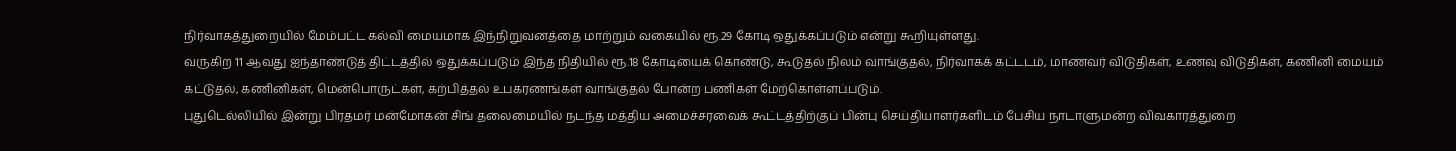நிர்வாகத்துறையில் மேம்பட்ட கல்வி மையமாக இந்நிறுவனத்தை மாற்றும் வகையில் ரூ.29 கோடி ஒதுக்கப்படும் என்று கூறியுள்ளது.
வருகிற 11 ஆவது ஐந்தாண்டுத் திட்டத்தில் ஒதுக்கப்படும் இந்த நிதியில் ரூ.18 கோடியைக் கொண்டு, கூடுதல் நிலம் வாங்குதல், நிர்வாகக் கட்டடம், மாணவர் விடுதிகள், உணவு விடுதிகள், கணினி மையம் கட்டுதல், கணினிகள், மென்பொருட்கள், கற்பித்தல் உபகரணங்கள் வாங்குதல் போன்ற பணிகள் மேற்கொள்ளப்படும்.
புதுடெல்லியில் இன்று பிரதமர் மன்மோகன் சிங் தலைமையில் நடந்த மத்திய அமைச்சரவைக் கூட்டத்திற்குப் பின்பு செய்தியாளர்களிடம் பேசிய நாடாளுமன்ற விவகாரத்துறை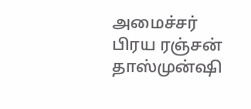அமைச்சர் பிரய ரஞ்சன் தாஸ்முன்ஷி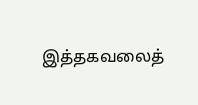இத்தகவலைத்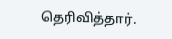தெரிவித்தார்.